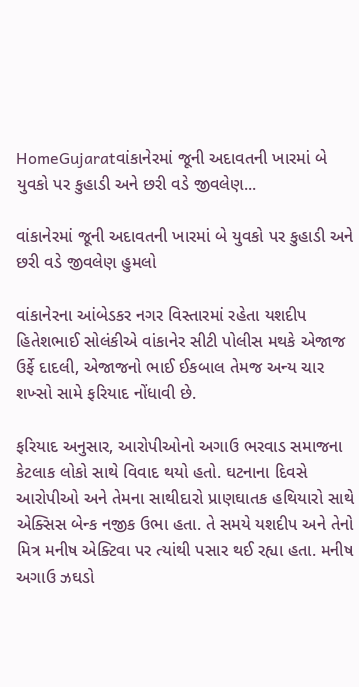HomeGujaratવાંકાનેરમાં જૂની અદાવતની ખારમાં બે યુવકો પર કુહાડી અને છરી વડે જીવલેણ...

વાંકાનેરમાં જૂની અદાવતની ખારમાં બે યુવકો પર કુહાડી અને છરી વડે જીવલેણ હુમલો

વાંકાનેરના આંબેડકર નગર વિસ્તારમાં રહેતા યશદીપ હિતેશભાઈ સોલંકીએ વાંકાનેર સીટી પોલીસ મથકે એજાજ ઉર્ફે દાદલી, એજાજનો ભાઈ ઈકબાલ તેમજ અન્ય ચાર શખ્સો સામે ફરિયાદ નોંધાવી છે.

ફરિયાદ અનુસાર, આરોપીઓનો અગાઉ ભરવાડ સમાજના કેટલાક લોકો સાથે વિવાદ થયો હતો. ઘટનાના દિવસે આરોપીઓ અને તેમના સાથીદારો પ્રાણઘાતક હથિયારો સાથે એક્સિસ બેન્ક નજીક ઉભા હતા. તે સમયે યશદીપ અને તેનો મિત્ર મનીષ એક્ટિવા પર ત્યાંથી પસાર થઈ રહ્યા હતા. મનીષ અગાઉ ઝઘડો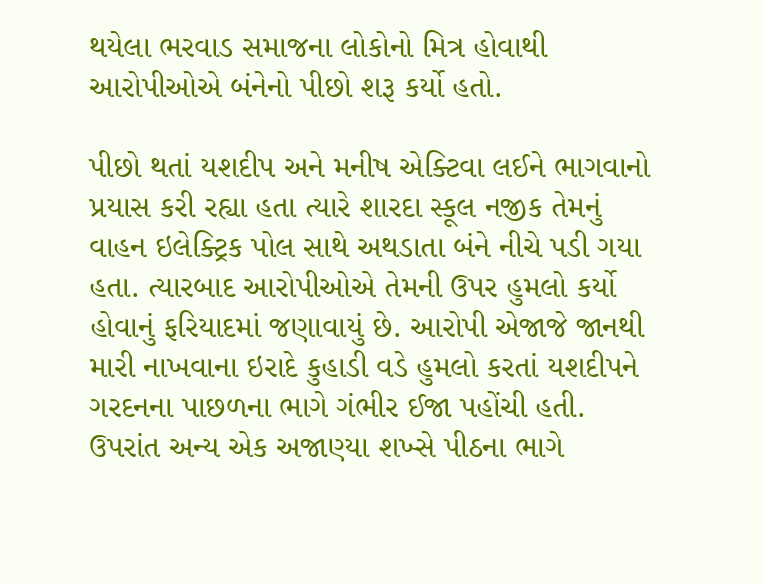થયેલા ભરવાડ સમાજના લોકોનો મિત્ર હોવાથી આરોપીઓએ બંનેનો પીછો શરૂ કર્યો હતો.

પીછો થતાં યશદીપ અને મનીષ એક્ટિવા લઈને ભાગવાનો પ્રયાસ કરી રહ્યા હતા ત્યારે શારદા સ્કૂલ નજીક તેમનું વાહન ઇલેક્ટ્રિક પોલ સાથે અથડાતા બંને નીચે પડી ગયા હતા. ત્યારબાદ આરોપીઓએ તેમની ઉપર હુમલો કર્યો હોવાનું ફરિયાદમાં જણાવાયું છે. આરોપી એજાજે જાનથી મારી નાખવાના ઇરાદે કુહાડી વડે હુમલો કરતાં યશદીપને ગરદનના પાછળના ભાગે ગંભીર ઈજા પહોંચી હતી. ઉપરાંત અન્ય એક અજાણ્યા શખ્સે પીઠના ભાગે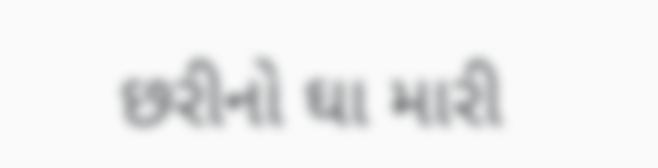છરીનો ઘા મારી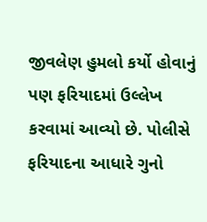જીવલેણ હુમલો કર્યો હોવાનું પણ ફરિયાદમાં ઉલ્લેખ કરવામાં આવ્યો છે. પોલીસે ફરિયાદના આધારે ગુનો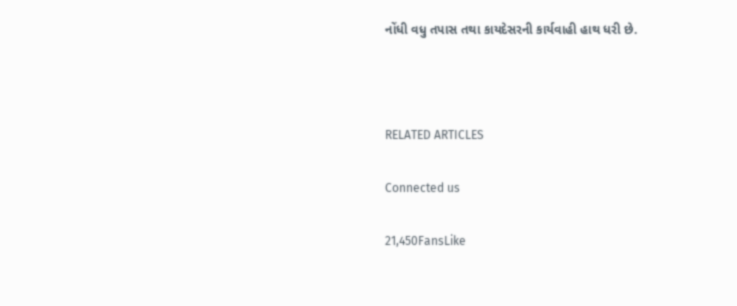નોંધી વધુ તપાસ તથા કાયદેસરની કાર્યવાહી હાથ ધરી છે.



RELATED ARTICLES

Connected us

21,450FansLike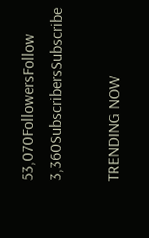53,070FollowersFollow
3,360SubscribersSubscribe

TRENDING NOW